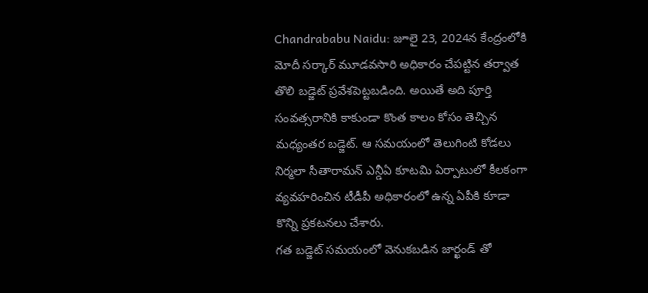Chandrababu Naidu: జూలై 23, 2024న కేంద్రంలోకి మోదీ సర్కార్ మూడవసారి అధికారం చేపట్టిన తర్వాత తొలి బడ్జెట్ ప్రవేశపెట్టబడింది. అయితే అది పూర్తి సంవత్సరానికి కాకుండా కొంత కాలం కోసం తెచ్చిన మధ్యంతర బడ్జెట్. ఆ సమయంలో తెలుగింటి కోడలు నిర్మలా సీతారామన్ ఎన్డీఏ కూటమి ఏర్పాటులో కీలకంగా వ్యవహరించిన టీడీపీ అధికారంలో ఉన్న ఏపీకి కూడా కొన్ని ప్రకటనలు చేశారు.
గత బడ్జెట్ సమయంలో వెనుకబడిన జార్ఖండ్ తో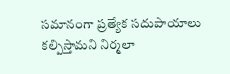సమానంగా ప్రత్యేక సదుపాయాలు కల్పిస్తామని నిర్మలా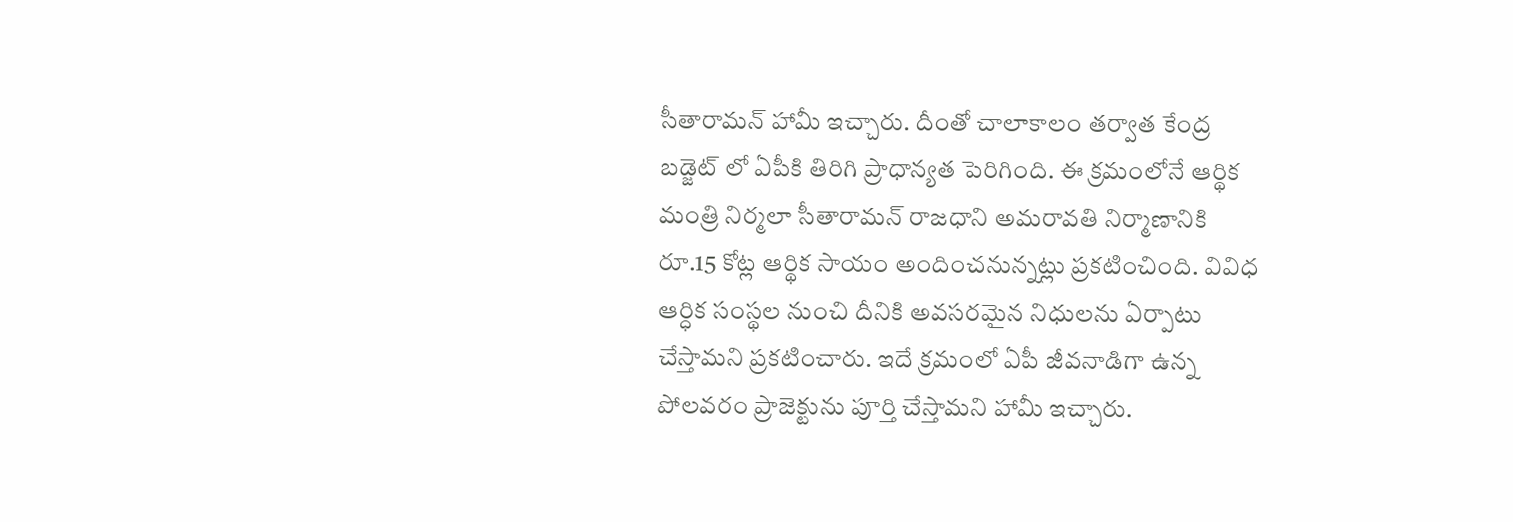సీతారామన్ హామీ ఇచ్చారు. దీంతో చాలాకాలం తర్వాత కేంద్ర బడ్జెట్ లో ఏపీకి తిరిగి ప్రాధాన్యత పెరిగింది. ఈ క్రమంలోనే ఆర్థిక మంత్రి నిర్మలా సీతారామన్ రాజధాని అమరావతి నిర్మాణానికి రూ.15 కోట్ల ఆర్థిక సాయం అందించనున్నట్లు ప్రకటించింది. వివిధ ఆర్ధిక సంస్థల నుంచి దీనికి అవసరమైన నిధులను ఏర్పాటు చేస్తామని ప్రకటించారు. ఇదే క్రమంలో ఏపీ జీవనాడిగా ఉన్న పోలవరం ప్రాజెక్టును పూర్తి చేస్తామని హామీ ఇచ్చారు.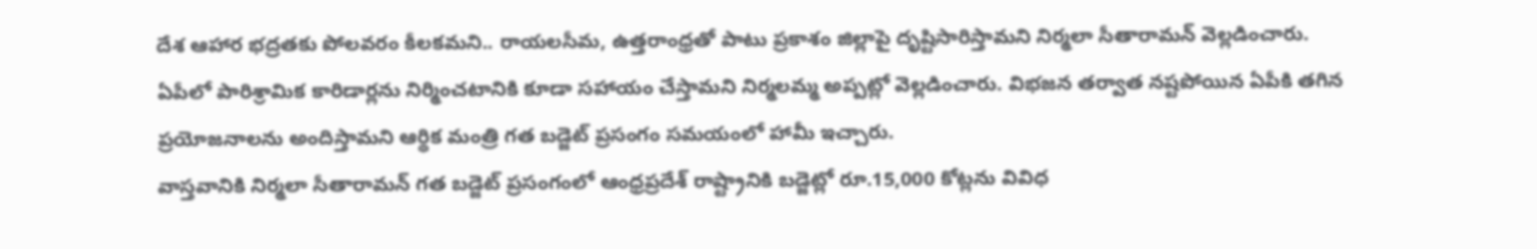దేశ ఆహార భద్రతకు పోలవరం కీలకమని.. రాయలసీమ, ఉత్తరాంధ్రతో పాటు ప్రకాశం జిల్లాపై దృష్టిసారిస్తామని నిర్మలా సీతారామన్ వెల్లడించారు. ఏపీలో పారిశ్రామిక కారిడార్లను నిర్మించటానికి కూడా సహాయం చేస్తామని నిర్మలమ్మ అప్పట్లో వెల్లడించారు. విభజన తర్వాత నష్టపోయిన ఏపీకి తగిన ప్రయోజనాలను అందిస్తామని ఆర్థిక మంత్రి గత బడ్జెట్ ప్రసంగం సమయంలో హామీ ఇచ్చారు.
వాస్తవానికి నిర్మలా సీతారామన్ గత బడ్జెట్ ప్రసంగంలో ఆంధ్రప్రదేశ్ రాష్ట్రానికి బడ్జెట్లో రూ.15,000 కోట్లను వివిధ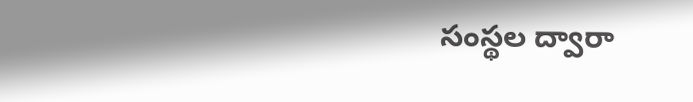సంస్థల ద్వారా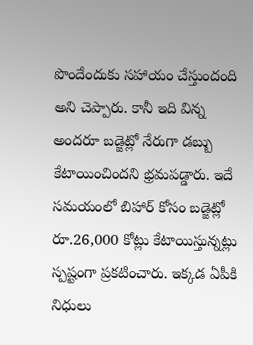పొందేందుకు సహాయం చేస్తుందంది అని చెప్పారు. కానీ ఇది విన్న అందరూ బడ్జెట్లో నేరుగా డబ్బు కేటాయించిందని భ్రమపడ్డారు. ఇదే సమయంలో బిహార్ కోసం బడ్జెట్లో రూ.26,000 కోట్లు కేటాయిస్తున్నట్లు స్పష్టంగా ప్రకటించారు. ఇక్కడ ఏపీకి నిధులు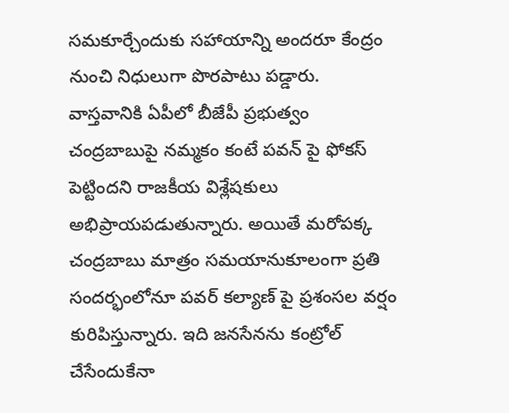సమకూర్చేందుకు సహాయాన్ని అందరూ కేంద్రం నుంచి నిధులుగా పొరపాటు పడ్డారు.
వాస్తవానికి ఏపీలో బీజేపీ ప్రభుత్వం చంద్రబాబుపై నమ్మకం కంటే పవన్ పై ఫోకస్ పెట్టిందని రాజకీయ విశ్లేషకులు అభిప్రాయపడుతున్నారు. అయితే మరోపక్క చంద్రబాబు మాత్రం సమయానుకూలంగా ప్రతి సందర్భంలోనూ పవర్ కల్యాణ్ పై ప్రశంసల వర్షం కురిపిస్తున్నారు. ఇది జనసేనను కంట్రోల్ చేసేందుకేనా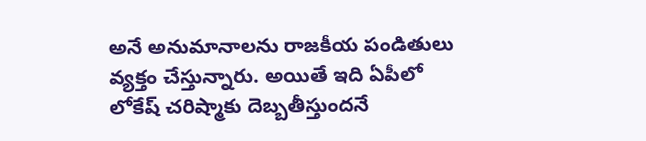అనే అనుమానాలను రాజకీయ పండితులు వ్యక్తం చేస్తున్నారు. అయితే ఇది ఏపీలో లోకేష్ చరిష్మాకు దెబ్బతీస్తుందనే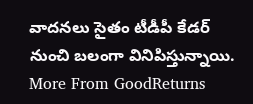వాదనలు సైతం టీడీపీ కేడర్ నుంచి బలంగా వినిపిస్తున్నాయి.
More From GoodReturns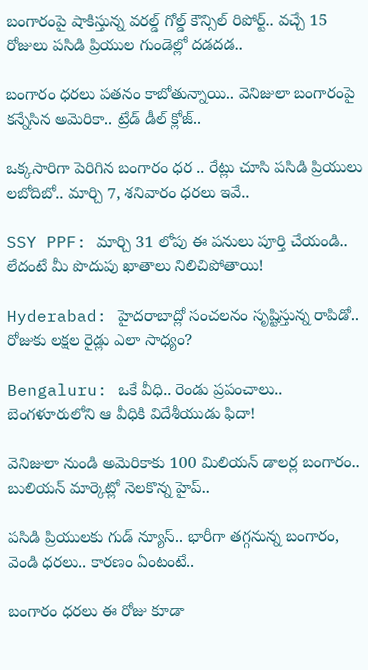బంగారంపై షాకిస్తున్న వరల్డ్ గోల్డ్ కౌన్సిల్ రిపోర్ట్.. వచ్చే 15 రోజులు పసిడి ప్రియుల గుండెల్లో దడదడ..

బంగారం ధరలు పతనం కాబోతున్నాయి.. వెనిజులా బంగారంపై కన్నేసిన అమెరికా.. ట్రేడ్ డీల్ క్లోజ్..

ఒక్కసారిగా పెరిగిన బంగారం ధర .. రేట్లు చూసి పసిడి ప్రియులు లబోదిబో.. మార్చి 7, శనివారం ధరలు ఇవే..

SSY PPF: మార్చి 31 లోపు ఈ పనులు పూర్తి చేయండి.. లేదంటే మీ పొదుపు ఖాతాలు నిలిచిపోతాయి!

Hyderabad: హైదరాబాద్లో సంచలనం సృష్టిస్తున్న రాపిడో.. రోజుకు లక్షల రైడ్లు ఎలా సాధ్యం?

Bengaluru: ఒకే వీధి.. రెండు ప్రపంచాలు.. బెంగళూరులోని ఆ వీధికి విదేశీయుడు ఫిదా!

వెనిజులా నుండి అమెరికాకు 100 మిలియన్ డాలర్ల బంగారం.. బులియన్ మార్కెట్లో నెలకొన్న హైప్..

పసిడి ప్రియులకు గుడ్ న్యూస్.. భారీగా తగ్గనున్న బంగారం, వెండి ధరలు.. కారణం ఏంటంటే..

బంగారం ధరలు ఈ రోజు కూడా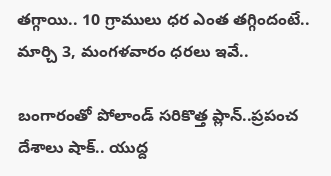తగ్గాయి.. 10 గ్రాములు ధర ఎంత తగ్గిందంటే.. మార్చి 3, మంగళవారం ధరలు ఇవే..

బంగారంతో పోలాండ్ సరికొత్త ప్లాన్..ప్రపంచ దేశాలు షాక్.. యుద్ద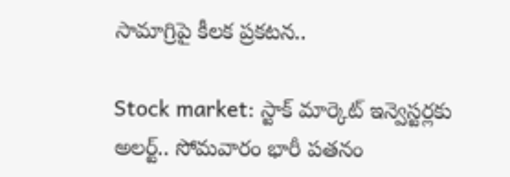సామాగ్రిపై కీలక ప్రకటన..

Stock market: స్టాక్ మార్కెట్ ఇన్వెస్టర్లకు అలర్ట్.. సోమవారం భారీ పతనం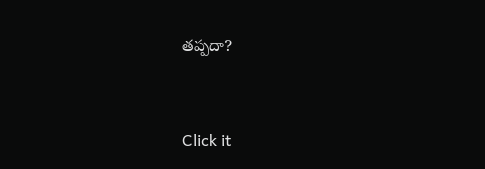తప్పదా?



Click it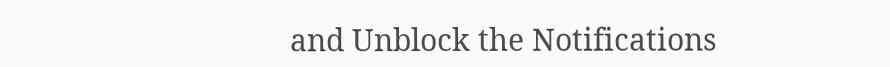and Unblock the Notifications